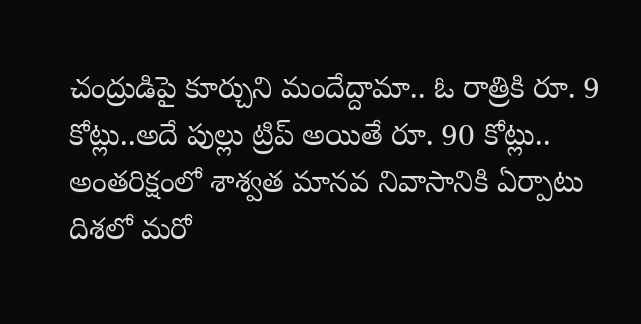చంద్రుడిపై కూర్చుని మందేద్దామా.. ఓ రాత్రికి రూ. 9 కోట్లు..అదే పుల్లు ట్రిప్ అయితే రూ. 90 కోట్లు..
అంతరిక్షంలో శాశ్వత మానవ నివాసానికి ఏర్పాటు దిశలో మరో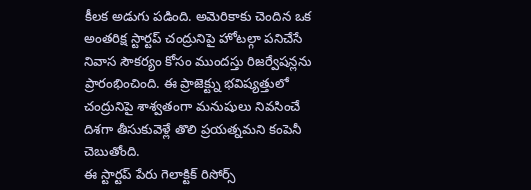కీలక అడుగు పడింది. అమెరికాకు చెందిన ఒక అంతరిక్ష స్టార్టప్ చంద్రునిపై హోటల్గా పనిచేసే నివాస సౌకర్యం కోసం ముందస్తు రిజర్వేషన్లను ప్రారంభించింది. ఈ ప్రాజెక్ట్ను భవిష్యత్తులో చంద్రునిపై శాశ్వతంగా మనుషులు నివసించే దిశగా తీసుకువెళ్లే తొలి ప్రయత్నమని కంపెనీ చెబుతోంది.
ఈ స్టార్టప్ పేరు గెలాక్టిక్ రిసోర్స్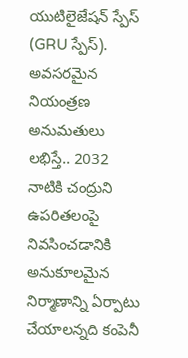యుటిలైజేషన్ స్పేస్ (GRU స్పేస్). అవసరమైన నియంత్రణ అనుమతులు లభిస్తే.. 2032 నాటికి చంద్రుని ఉపరితలంపై నివసించడానికి అనుకూలమైన నిర్మాణాన్ని ఏర్పాటు చేయాలన్నది కంపెనీ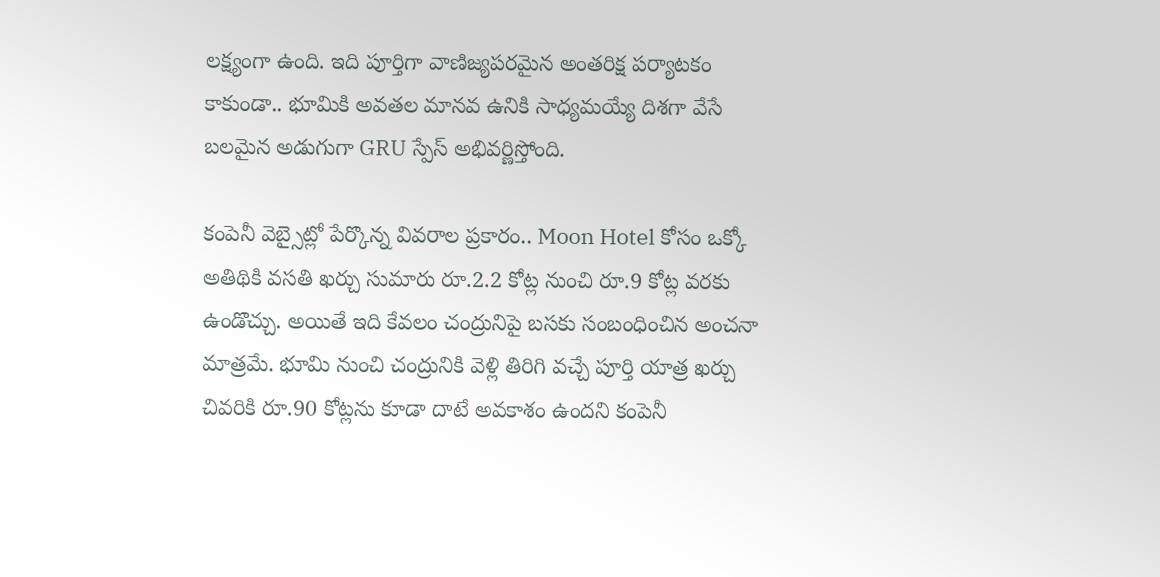లక్ష్యంగా ఉంది. ఇది పూర్తిగా వాణిజ్యపరమైన అంతరిక్ష పర్యాటకం కాకుండా.. భూమికి అవతల మానవ ఉనికి సాధ్యమయ్యే దిశగా వేసే బలమైన అడుగుగా GRU స్పేస్ అభివర్ణిస్తోంది.

కంపెనీ వెబ్సైట్లో పేర్కొన్న వివరాల ప్రకారం.. Moon Hotel కోసం ఒక్కో అతిథికి వసతి ఖర్చు సుమారు రూ.2.2 కోట్ల నుంచి రూ.9 కోట్ల వరకు ఉండొచ్చు. అయితే ఇది కేవలం చంద్రునిపై బసకు సంబంధించిన అంచనా మాత్రమే. భూమి నుంచి చంద్రునికి వెళ్లి తిరిగి వచ్చే పూర్తి యాత్ర ఖర్చు చివరికి రూ.90 కోట్లను కూడా దాటే అవకాశం ఉందని కంపెనీ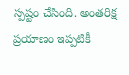స్పష్టం చేసింది. అంతరిక్ష ప్రయాణం ఇప్పటికీ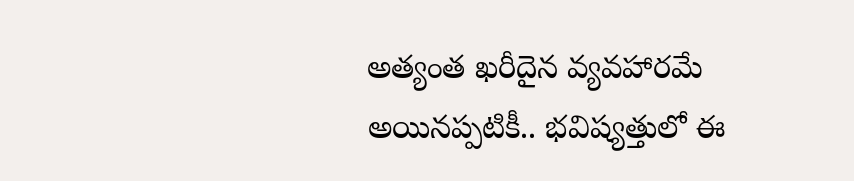అత్యంత ఖరీదైన వ్యవహారమే అయినప్పటికీ.. భవిష్యత్తులో ఈ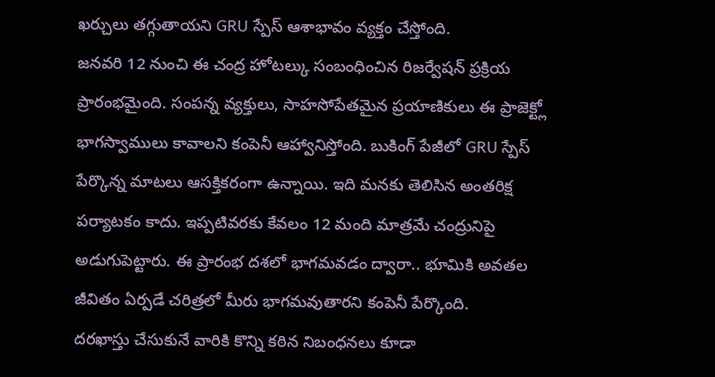ఖర్చులు తగ్గుతాయని GRU స్పేస్ ఆశాభావం వ్యక్తం చేస్తోంది.
జనవరి 12 నుంచి ఈ చంద్ర హోటల్కు సంబంధించిన రిజర్వేషన్ ప్రక్రియ ప్రారంభమైంది. సంపన్న వ్యక్తులు, సాహసోపేతమైన ప్రయాణికులు ఈ ప్రాజెక్ట్లో భాగస్వాములు కావాలని కంపెనీ ఆహ్వానిస్తోంది. బుకింగ్ పేజీలో GRU స్పేస్ పేర్కొన్న మాటలు ఆసక్తికరంగా ఉన్నాయి. ఇది మనకు తెలిసిన అంతరిక్ష పర్యాటకం కాదు. ఇప్పటివరకు కేవలం 12 మంది మాత్రమే చంద్రునిపై అడుగుపెట్టారు. ఈ ప్రారంభ దశలో భాగమవడం ద్వారా.. భూమికి అవతల జీవితం ఏర్పడే చరిత్రలో మీరు భాగమవుతారని కంపెనీ పేర్కొంది.
దరఖాస్తు చేసుకునే వారికి కొన్ని కఠిన నిబంధనలు కూడా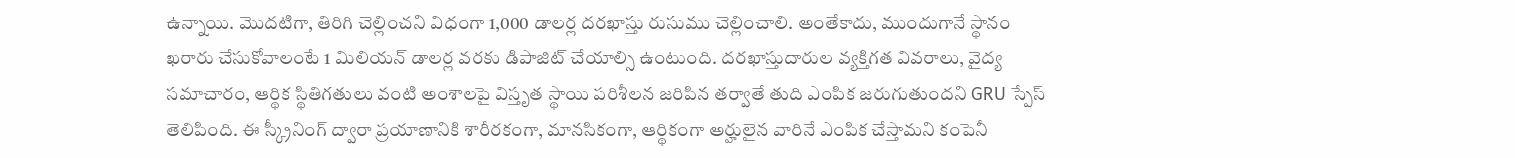ఉన్నాయి. మొదటిగా, తిరిగి చెల్లించని విధంగా 1,000 డాలర్ల దరఖాస్తు రుసుము చెల్లించాలి. అంతేకాదు, ముందుగానే స్థానం ఖరారు చేసుకోవాలంటే 1 మిలియన్ డాలర్ల వరకు డిపాజిట్ చేయాల్సి ఉంటుంది. దరఖాస్తుదారుల వ్యక్తిగత వివరాలు, వైద్య సమాచారం, ఆర్థిక స్థితిగతులు వంటి అంశాలపై విస్తృత స్థాయి పరిశీలన జరిపిన తర్వాతే తుది ఎంపిక జరుగుతుందని GRU స్పేస్ తెలిపింది. ఈ స్క్రీనింగ్ ద్వారా ప్రయాణానికి శారీరకంగా, మానసికంగా, ఆర్థికంగా అర్హులైన వారినే ఎంపిక చేస్తామని కంపెనీ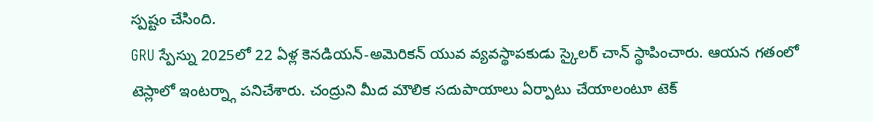స్పష్టం చేసింది.
GRU స్పేస్ను 2025లో 22 ఏళ్ల కెనడియన్-అమెరికన్ యువ వ్యవస్థాపకుడు స్కైలర్ చాన్ స్థాపించారు. ఆయన గతంలో టెస్లాలో ఇంటర్న్గా పనిచేశారు. చంద్రుని మీద మౌలిక సదుపాయాలు ఏర్పాటు చేయాలంటూ టెక్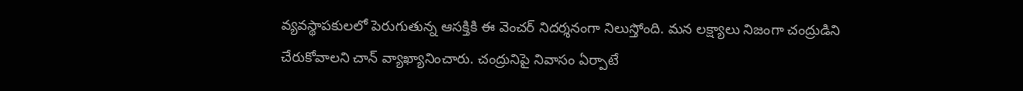వ్యవస్థాపకులలో పెరుగుతున్న ఆసక్తికి ఈ వెంచర్ నిదర్శనంగా నిలుస్తోంది. మన లక్ష్యాలు నిజంగా చంద్రుడిని చేరుకోవాలని చాన్ వ్యాఖ్యానించారు. చంద్రునిపై నివాసం ఏర్పాటే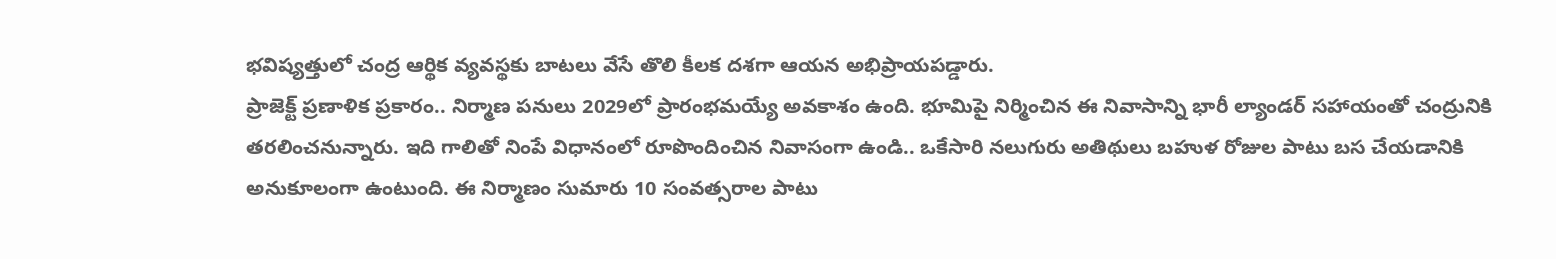భవిష్యత్తులో చంద్ర ఆర్థిక వ్యవస్థకు బాటలు వేసే తొలి కీలక దశగా ఆయన అభిప్రాయపడ్డారు.
ప్రాజెక్ట్ ప్రణాళిక ప్రకారం.. నిర్మాణ పనులు 2029లో ప్రారంభమయ్యే అవకాశం ఉంది. భూమిపై నిర్మించిన ఈ నివాసాన్ని భారీ ల్యాండర్ సహాయంతో చంద్రునికి తరలించనున్నారు. ఇది గాలితో నింపే విధానంలో రూపొందించిన నివాసంగా ఉండి.. ఒకేసారి నలుగురు అతిథులు బహుళ రోజుల పాటు బస చేయడానికి అనుకూలంగా ఉంటుంది. ఈ నిర్మాణం సుమారు 10 సంవత్సరాల పాటు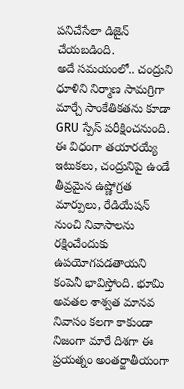పనిచేసేలా డిజైన్ చేయబడింది.
అదే సమయంలో.. చంద్రుని ధూళిని నిర్మాణ సామగ్రిగా మార్చే సాంకేతికతను కూడా GRU స్పేస్ పరీక్షించనుంది. ఈ విధంగా తయారయ్యే ఇటుకలు, చంద్రునిపై ఉండే తీవ్రమైన ఉష్ణోగ్రత మార్పులు, రేడియేషన్ నుంచి నివాసాలను రక్షించేందుకు ఉపయోగపడతాయని కంపెనీ భావిస్తోంది. భూమి అవతల శాశ్వత మానవ నివాసం కలగా కాకుండా నిజంగా మారే దిశగా ఈ ప్రయత్నం అంతర్జాతీయంగా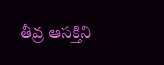తీవ్ర ఆసక్తిని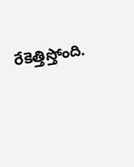రేకెత్తిస్తోంది.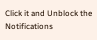Click it and Unblock the Notifications